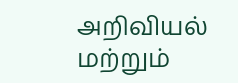அறிவியல் மற்றும்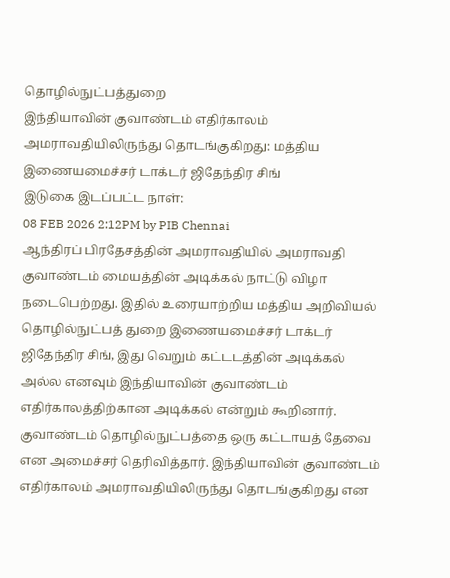தொழில்நுட்பத்துறை
இந்தியாவின் குவாண்டம் எதிர்காலம் அமராவதியிலிருந்து தொடங்குகிறது: மத்திய இணையமைச்சர் டாக்டர் ஜிதேந்திர சிங்
இடுகை இடப்பட்ட நாள்:
08 FEB 2026 2:12PM by PIB Chennai
ஆந்திரப் பிரதேசத்தின் அமராவதியில் அமராவதி குவாண்டம் மையத்தின் அடிக்கல் நாட்டு விழா நடைபெற்றது. இதில் உரையாற்றிய மத்திய அறிவியல் தொழில்நுட்பத் துறை இணையமைச்சர் டாக்டர் ஜிதேந்திர சிங், இது வெறும் கட்டடத்தின் அடிக்கல் அல்ல எனவும் இந்தியாவின் குவாண்டம் எதிர்காலத்திற்கான அடிக்கல் என்றும் கூறினார்.
குவாண்டம் தொழில்நுட்பத்தை ஒரு கட்டாயத் தேவை என அமைச்சர் தெரிவித்தார். இந்தியாவின் குவாண்டம் எதிர்காலம் அமராவதியிலிருந்து தொடங்குகிறது என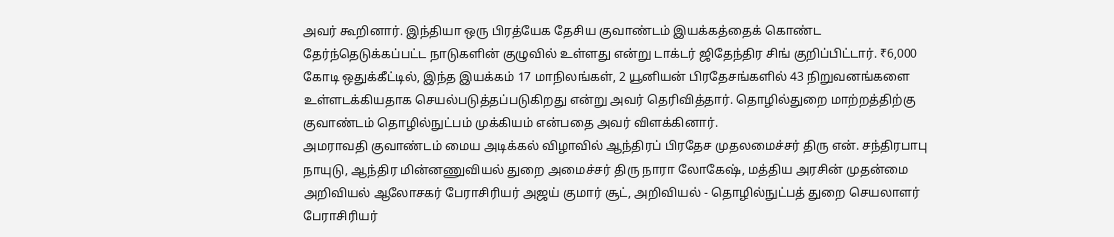அவர் கூறினார். இந்தியா ஒரு பிரத்யேக தேசிய குவாண்டம் இயக்கத்தைக் கொண்ட தேர்ந்தெடுக்கப்பட்ட நாடுகளின் குழுவில் உள்ளது என்று டாக்டர் ஜிதேந்திர சிங் குறிப்பிட்டார். ₹6,000 கோடி ஒதுக்கீட்டில், இந்த இயக்கம் 17 மாநிலங்கள், 2 யூனியன் பிரதேசங்களில் 43 நிறுவனங்களை உள்ளடக்கியதாக செயல்படுத்தப்படுகிறது என்று அவர் தெரிவித்தார். தொழில்துறை மாற்றத்திற்கு குவாண்டம் தொழில்நுட்பம் முக்கியம் என்பதை அவர் விளக்கினார்.
அமராவதி குவாண்டம் மைய அடிக்கல் விழாவில் ஆந்திரப் பிரதேச முதலமைச்சர் திரு என். சந்திரபாபு நாயுடு, ஆந்திர மின்னணுவியல் துறை அமைச்சர் திரு நாரா லோகேஷ், மத்திய அரசின் முதன்மை அறிவியல் ஆலோசகர் பேராசிரியர் அஜய் குமார் சூட், அறிவியல் - தொழில்நுட்பத் துறை செயலாளர் பேராசிரியர்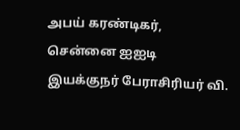அபய் கரண்டிகர், சென்னை ஐஐடி இயக்குநர் பேராசிரியர் வி.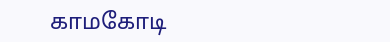காமகோடி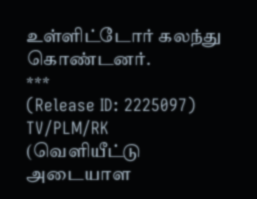உள்ளிட்டோர் கலந்து கொண்டனர்.
***
(Release ID: 2225097)
TV/PLM/RK
(வெளியீட்டு அடையாள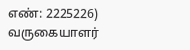எண்: 2225226)
வருகையாளர்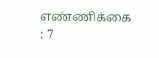எண்ணிக்கை : 7